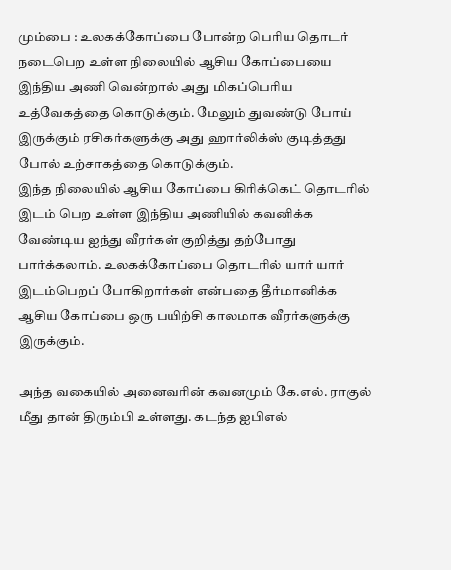மும்பை : உலகக்கோப்பை போன்ற பெரிய தொடர் நடைபெற உள்ள நிலையில் ஆசிய கோப்பையை இந்திய அணி வென்றால் அது மிகப்பெரிய உத்வேகத்தை கொடுக்கும். மேலும் துவண்டு போய் இருக்கும் ரசிகர்களுக்கு அது ஹார்லிக்ஸ் குடித்தது போல் உற்சாகத்தை கொடுக்கும்.
இந்த நிலையில் ஆசிய கோப்பை கிரிக்கெட் தொடரில் இடம் பெற உள்ள இந்திய அணியில் கவனிக்க வேண்டிய ஐந்து வீரர்கள் குறித்து தற்போது பார்க்கலாம். உலகக்கோப்பை தொடரில் யார் யார் இடம்பெறப் போகிறார்கள் என்பதை தீர்மானிக்க ஆசிய கோப்பை ஒரு பயிற்சி காலமாக வீரர்களுக்கு இருக்கும்.

அந்த வகையில் அனைவரின் கவனமும் கே.எல். ராகுல் மீது தான் திரும்பி உள்ளது. கடந்த ஐபிஎல்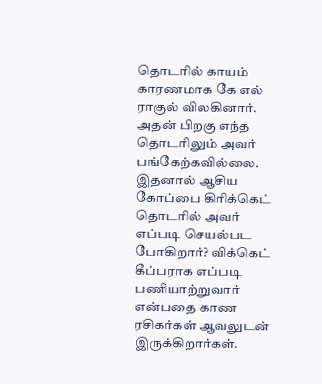தொடரில் காயம் காரணமாக கே எல் ராகுல் விலகினார். அதன் பிறகு எந்த தொடரிலும் அவர் பங்கேற்கவில்லை. இதனால் ஆசிய கோப்பை கிரிக்கெட் தொடரில் அவர் எப்படி செயல்பட போகிறார்? விக்கெட் கீப்பராக எப்படி பணியாற்றுவார் என்பதை காண ரசிகர்கள் ஆவலுடன் இருக்கிறார்கள்.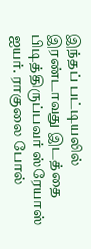இந்தப் பட்டியலில் இரண்டாவது இடத்தை பிடித்திருப்பவர் ஸ்ரேயாஸ் ஐயர். ராகுலை போல்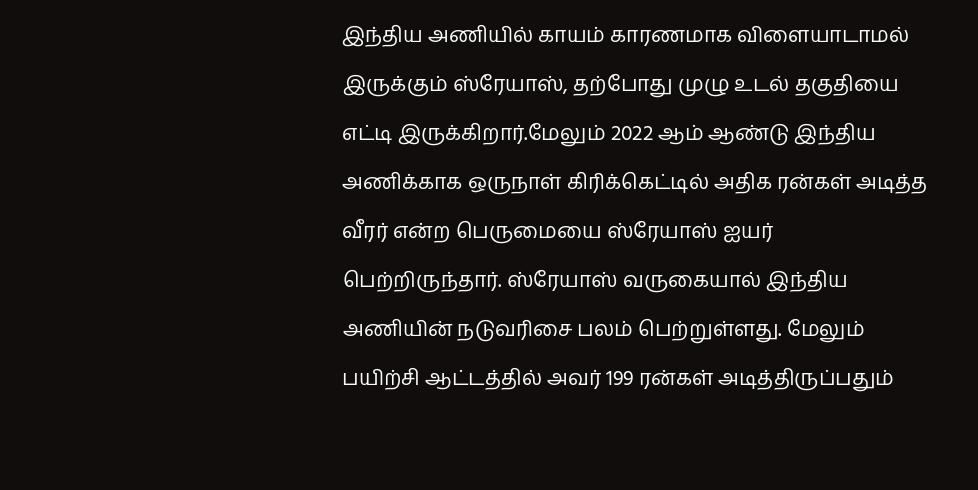இந்திய அணியில் காயம் காரணமாக விளையாடாமல் இருக்கும் ஸ்ரேயாஸ், தற்போது முழு உடல் தகுதியை எட்டி இருக்கிறார்.மேலும் 2022 ஆம் ஆண்டு இந்திய அணிக்காக ஒருநாள் கிரிக்கெட்டில் அதிக ரன்கள் அடித்த வீரர் என்ற பெருமையை ஸ்ரேயாஸ் ஐயர் பெற்றிருந்தார். ஸ்ரேயாஸ் வருகையால் இந்திய அணியின் நடுவரிசை பலம் பெற்றுள்ளது. மேலும் பயிற்சி ஆட்டத்தில் அவர் 199 ரன்கள் அடித்திருப்பதும்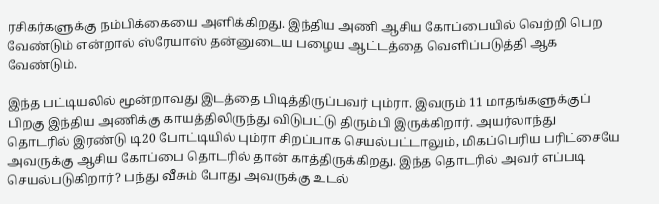ரசிகர்களுக்கு நம்பிக்கையை அளிக்கிறது. இந்திய அணி ஆசிய கோப்பையில் வெற்றி பெற வேண்டும் என்றால் ஸ்ரேயாஸ் தன்னுடைய பழைய ஆட்டத்தை வெளிப்படுத்தி ஆக வேண்டும்.

இந்த பட்டியலில் மூன்றாவது இடத்தை பிடித்திருப்பவர் பும்ரா. இவரும் 11 மாதங்களுக்குப் பிறகு இந்திய அணிக்கு காயத்திலிருந்து விடுபட்டு திரும்பி இருக்கிறார். அயர்லாந்து தொடரில் இரண்டு டி20 போட்டியில் பும்ரா சிறப்பாக செயல்பட்டாலும், மிகப்பெரிய பரிட்சையே அவருக்கு ஆசிய கோப்பை தொடரில் தான் காத்திருக்கிறது. இந்த தொடரில் அவர் எப்படி செயல்படுகிறார்? பந்து வீசும் போது அவருக்கு உடல்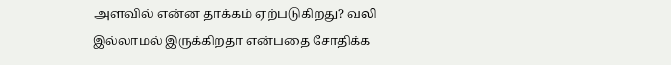அளவில் என்ன தாக்கம் ஏற்படுகிறது? வலி இல்லாமல் இருக்கிறதா என்பதை சோதிக்க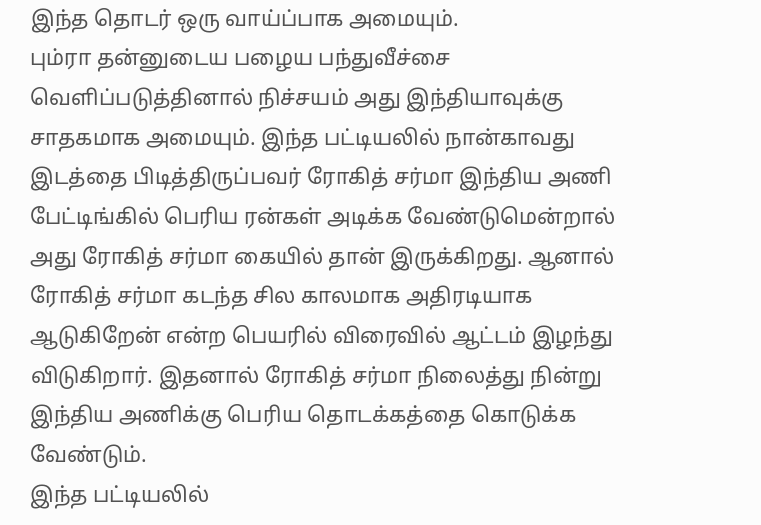இந்த தொடர் ஒரு வாய்ப்பாக அமையும்.
பும்ரா தன்னுடைய பழைய பந்துவீச்சை வெளிப்படுத்தினால் நிச்சயம் அது இந்தியாவுக்கு சாதகமாக அமையும். இந்த பட்டியலில் நான்காவது இடத்தை பிடித்திருப்பவர் ரோகித் சர்மா இந்திய அணி பேட்டிங்கில் பெரிய ரன்கள் அடிக்க வேண்டுமென்றால் அது ரோகித் சர்மா கையில் தான் இருக்கிறது. ஆனால் ரோகித் சர்மா கடந்த சில காலமாக அதிரடியாக ஆடுகிறேன் என்ற பெயரில் விரைவில் ஆட்டம் இழந்து விடுகிறார். இதனால் ரோகித் சர்மா நிலைத்து நின்று இந்திய அணிக்கு பெரிய தொடக்கத்தை கொடுக்க வேண்டும்.
இந்த பட்டியலில்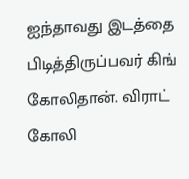ஐந்தாவது இடத்தை பிடித்திருப்பவர் கிங் கோலிதான். விராட் கோலி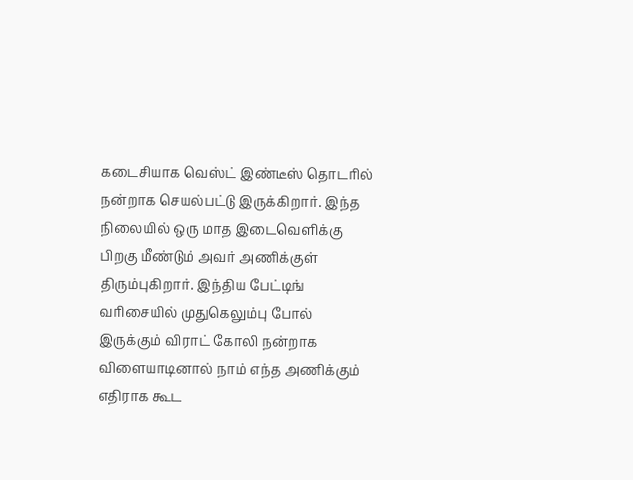கடைசியாக வெஸ்ட் இண்டீஸ் தொடரில் நன்றாக செயல்பட்டு இருக்கிறார். இந்த நிலையில் ஒரு மாத இடைவெளிக்கு பிறகு மீண்டும் அவர் அணிக்குள் திரும்புகிறார். இந்திய பேட்டிங் வரிசையில் முதுகெலும்பு போல் இருக்கும் விராட் கோலி நன்றாக விளையாடினால் நாம் எந்த அணிக்கும் எதிராக கூட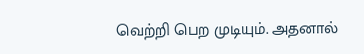வெற்றி பெற முடியும். அதனால்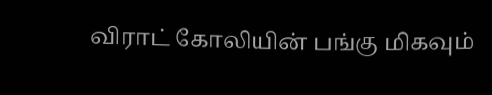விராட் கோலியின் பங்கு மிகவும்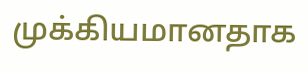முக்கியமானதாக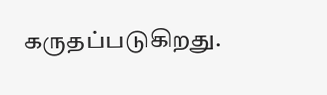கருதப்படுகிறது.